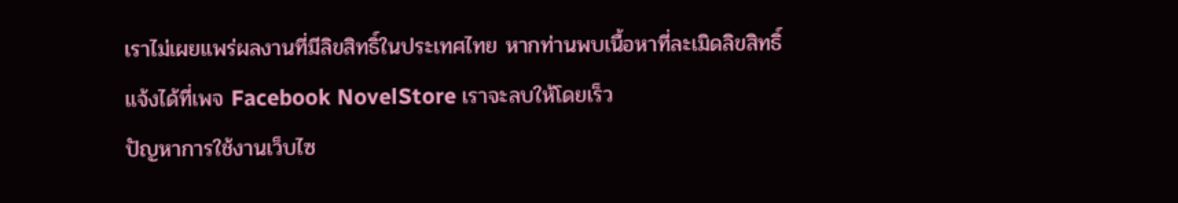เราไม่เผยแพร่ผลงานที่มีลิขสิทธิ์ในประเทศไทย หากท่านพบเนื้อหาที่ละเมิดลิขสิทธิ์ แจ้งได้ที่เพจ Facebook NovelStore เราจะลบให้โดยเร็ว
ปัญหาการใช้งานเว็บไซ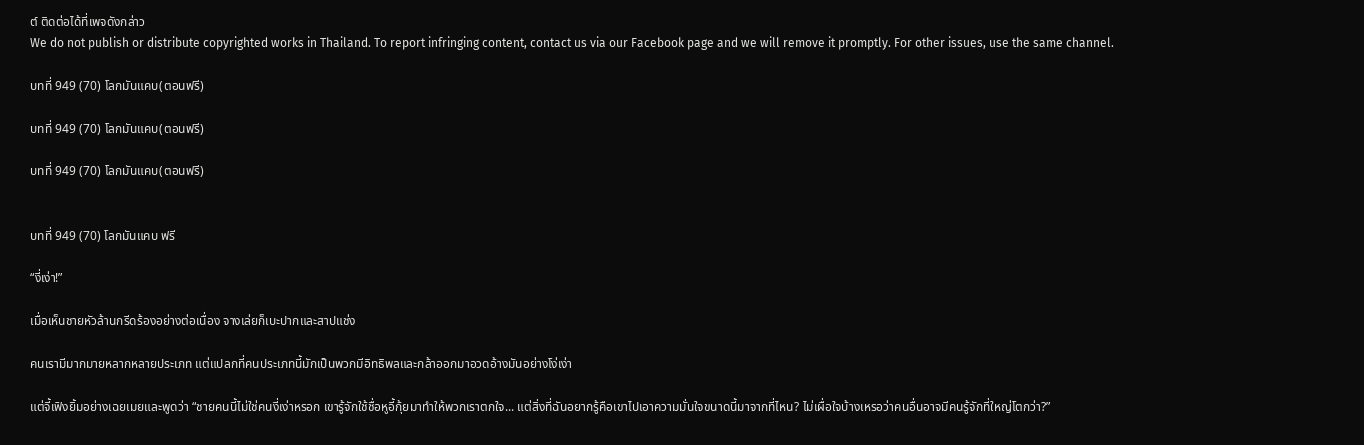ต์ ติดต่อได้ที่เพจดังกล่าว
We do not publish or distribute copyrighted works in Thailand. To report infringing content, contact us via our Facebook page and we will remove it promptly. For other issues, use the same channel.

บทที่ 949 (70) โลกมันแคบ(ตอนฟรี)

บทที่ 949 (70) โลกมันแคบ(ตอนฟรี)

บทที่ 949 (70) โลกมันแคบ(ตอนฟรี)


บทที่ 949 (70) โลกมันแคบ ฟรี

“งี่เง่า!”

เมื่อเห็นชายหัวล้านกรีดร้องอย่างต่อเนื่อง จางเล่ยก็เบะปากและสาปแช่ง

คนเรามีมากมายหลากหลายประเภท แต่แปลกที่คนประเภทนี้มักเป็นพวกมีอิทธิพลและกล้าออกมาอวดอ้างมันอย่างโง่เง่า

แต่จี้เฟิงยิ้มอย่างเฉยเมยและพูดว่า “ชายคนนี้ไม่ใช่คนงี่เง่าหรอก เขารู้จักใช้ชื่อหูอี้กุ้ยมาทำให้พวกเราตกใจ... แต่สิ่งที่ฉันอยากรู้คือเขาไปเอาความมั่นใจขนาดนี้มาจากที่ไหน? ไม่เผื่อใจบ้างเหรอว่าคนอื่นอาจมีคนรู้จักที่ใหญ่โตกว่า?”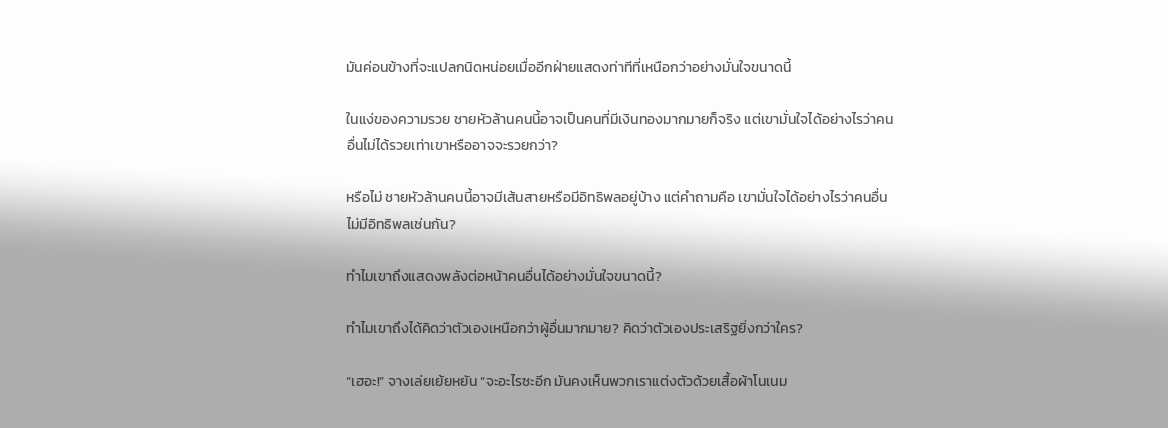มันค่อนข้างที่จะแปลกนิดหน่อยเมื่ออีกฝ่ายแสดงท่าทีที่เหนือกว่าอย่างมั่นใจขนาดนี้

ในแง่ของความรวย ชายหัวล้านคนนี้อาจเป็นคนที่มีเงินทองมากมายก็จริง แต่เขามั่นใจได้อย่างไรว่าคนอื่นไม่ได้รวยเท่าเขาหรืออาจจะรวยกว่า?

หรือไม่ ชายหัวล้านคนนี้อาจมีเส้นสายหรือมีอิทธิพลอยู่บ้าง แต่คำถามคือ เขามั่นใจได้อย่างไรว่าคนอื่นไม่มีอิทธิพลเช่นกัน?

ทำไมเขาถึงแสดงพลังต่อหน้าคนอื่นได้อย่างมั่นใจขนาดนี้?

ทำไมเขาถึงได้คิดว่าตัวเองเหนือกว่าผู้อื่นมากมาย? คิดว่าตัวเองประเสริฐยิ่งกว่าใคร?

“เฮอะ!” จางเล่ยเย้ยหยัน “จะอะไรซะอีก มันคงเห็นพวกเราแต่งตัวด้วยเสื้อผ้าโนเนม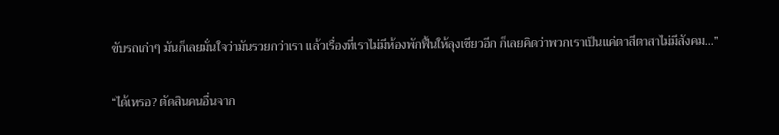ขับรถเก่าๆ มันก็เลยมั่นใจว่ามันรวยกว่าเรา แล้วเรื่องที่เราไม่มีห้องพักฟื้นให้ลุงเซียวอีก ก็เลยคิดว่าพวกเราเป็นแค่ตาสีตาสาไม่มีสังคม...”

“ได้เหรอ? ตัดสินคนอื่นจาก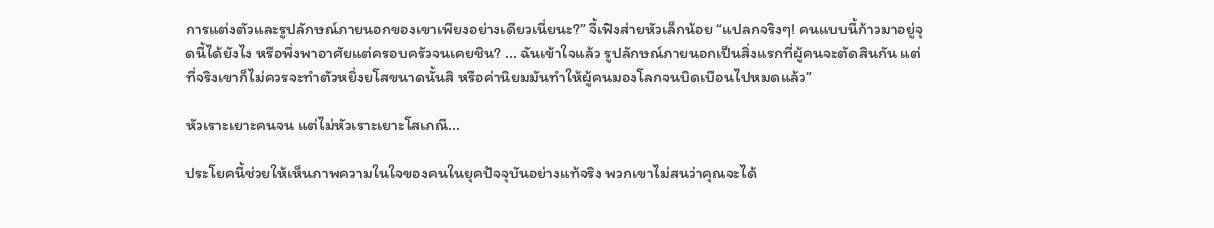การแต่งตัวและรูปลักษณ์ภายนอกของเขาเพียงอย่างเดียวเนี่ยนะ?” จี้เฟิงส่ายหัวเล็กน้อย “แปลกจริงๆ! คนแบบนี้ก้าวมาอยู่จุดนี้ได้ยังไง หรือพึ่งพาอาศัยแต่ครอบครัวจนเคยชิน? ... ฉันเข้าใจแล้ว รูปลักษณ์ภายนอกเป็นสิ่งแรกที่ผู้คนจะตัดสินกัน แต่ที่จริงเขาก็ไม่ควรจะทำตัวหยิ่งยโสขนาดนั้นสิ หรือค่านิยมมันทำให้ผู้คนมองโลกจนบิดเบือนไปหมดแล้ว”

หัวเราะเยาะคนจน แต่ไม่หัวเราะเยาะโสเภณี...

ประโยคนี้ช่วยให้เห็นภาพความในใจของคนในยุคปัจจุบันอย่างแท้จริง พวกเขาไม่สนว่าคุณจะได้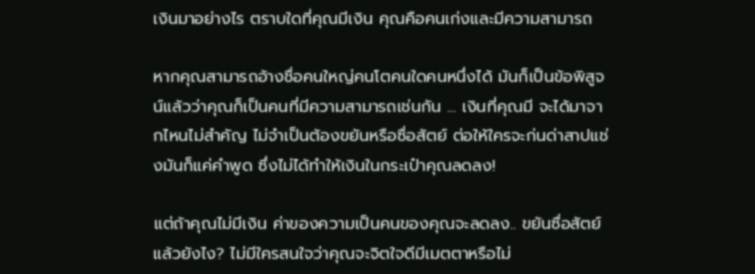เงินมาอย่างไร ตราบใดที่คุณมีเงิน คุณคือคนเก่งและมีความสามารถ

หากคุณสามารถอ้างชื่อคนใหญ่คนโตคนใดคนหนึ่งได้ มันก็เป็นข้อพิสูจน์แล้วว่าคุณก็เป็นคนที่มีความสามารถเช่นกัน ... เงินที่คุณมี จะได้มาจากไหนไม่สำคัญ ไม่จำเป็นต้องขยันหรือซื่อสัตย์ ต่อให้ใครจะก่นด่าสาปแช่งมันก็แค่คำพูด ซึ่งไม่ได้ทำให้เงินในกระเป๋าคุณลดลง!

แต่ถ้าคุณไม่มีเงิน ค่าของความเป็นคนของคุณจะลดลง.. ขยันซื่อสัตย์แล้วยังไง? ไม่มีใครสนใจว่าคุณจะจิตใจดีมีเมตตาหรือไม่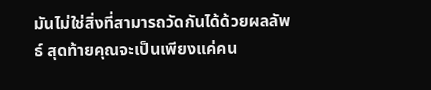มันไม่ใช่สิ่งที่สามารถวัดกันได้ด้วยผลลัพธ์ สุดท้ายคุณจะเป็นเพียงแค่คน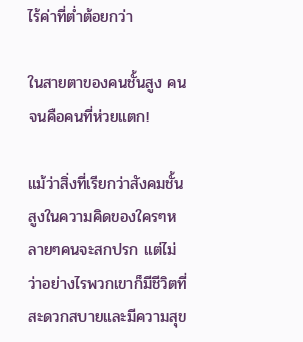ไร้ค่าที่ต่ำต้อยกว่า

ในสายตาของคนชั้นสูง คนจนคือคนที่ห่วยแตก!

แม้ว่าสิ่งที่เรียกว่าสังคมชั้นสูงในความคิดของใครๆหลายๆคนจะสกปรก แต่ไม่ว่าอย่างไรพวกเขาก็มีชีวิตที่สะดวกสบายและมีความสุข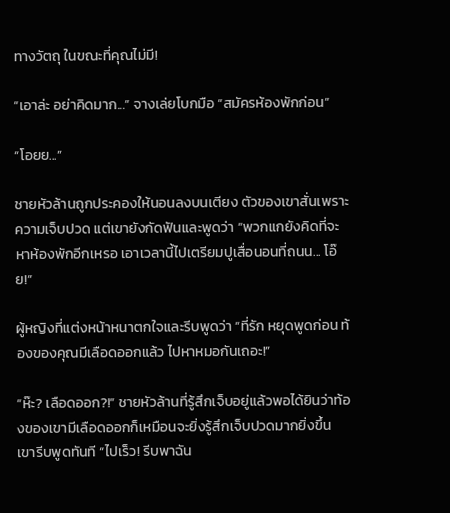ทางวัตถุ ในขณะที่คุณไม่มี!

“เอาล่ะ อย่าคิดมาก...” จางเล่ยโบกมือ “สมัครห้องพักก่อน”

“โอยย...”

ชายหัวล้านถูกประคองให้นอนลงบนเตียง ตัวของเขาสั่นเพราะความเจ็บปวด แต่เขายังกัดฟันและพูดว่า “พวกแกยังคิดที่จะหาห้องพักอีกเหรอ เอาเวลานี้ไปเตรียมปูเสื่อนอนที่ถนน... โอ๊ย!”

ผู้หญิงที่แต่งหน้าหนาตกใจและรีบพูดว่า “ที่รัก หยุดพูดก่อน ท้องของคุณมีเลือดออกแล้ว ไปหาหมอกันเถอะ!”

“ห๊ะ? เลือดออก?!” ชายหัวล้านที่รู้สึกเจ็บอยู่แล้วพอได้ยินว่าท้องของเขามีเลือดออกก็เหมือนจะยิ่งรู้สึกเจ็บปวดมากยิ่งขึ้น เขารีบพูดทันที “ไปเร็ว! รีบพาฉัน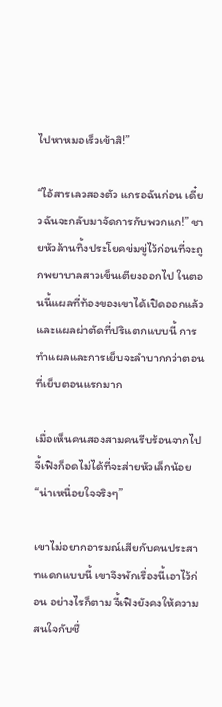ไปหาหมอเร็วเข้าสิ!”

“ไอ้สารเลวสองตัว แกรอฉันก่อน เดี๋ยวฉันจะกลับมาจัดการกับพวกแก!” ชายหัวล้านทิ้งประโยคข่มขู่ไว้ก่อนที่จะถูกพยาบาลสาวเข็นเตียงออกไป ในตอนนี้แผลที่ท้องของเขาได้เปิดออกแล้ว และแผลผ่าตัดที่ปริแตกแบบนี้ การทำแผลและการเย็บจะลำบากกว่าตอนที่เย็บตอนแรกมาก

เมื่อเห็นคนสองสามคนรีบร้อนจากไป จี้เฟิงก็อดไม่ได้ที่จะส่ายหัวเล็กน้อย “น่าเหนื่อยใจจริงๆ”

เขาไม่อยากอารมณ์เสียกับคนประสาทแดกแบบนี้ เขาจึงพักเรื่องนี้เอาไว้ก่อน อย่างไรก็ตาม จี้เฟิงยังคงให้ความสนใจกับชื่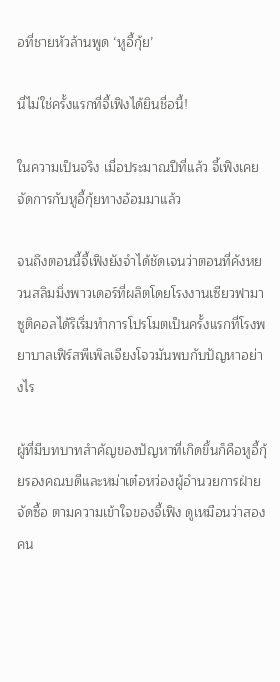อที่ชายหัวล้านพูด ‘หูอี้กุ้ย’

นี่ไม่ใช่ครั้งแรกที่จี้เฟิงได้ยินชื่อนี้!

ในความเป็นจริง เมื่อประมาณปีที่แล้ว จี้เฟิงเคยจัดการกับหูอี้กุ้ยทางอ้อมมาแล้ว

จนถึงตอนนี้จี้เฟิงยังจำได้ชัดเจนว่าตอนที่คังหยวนสลิมมิ่งพาวเดอร์ที่ผลิตโดยโรงงานเซียวฟามาซูติคอลได้ริเริ่มทำการโปรโมตเป็นครั้งแรกที่โรงพยาบาลเฟิร์สพีเพิลเจียงโจวมันพบกับปัญหาอย่างไร

ผู้ที่มีบทบาทสำคัญของปัญหาที่เกิดขึ้นก็คือหูอี้กุ้ยรองคณบดีและหม่าเต๋อหว่องผู้อำนวยการฝ่ายจัดซื้อ ตามความเข้าใจของจี้เฟิง ดูเหมือนว่าสองคน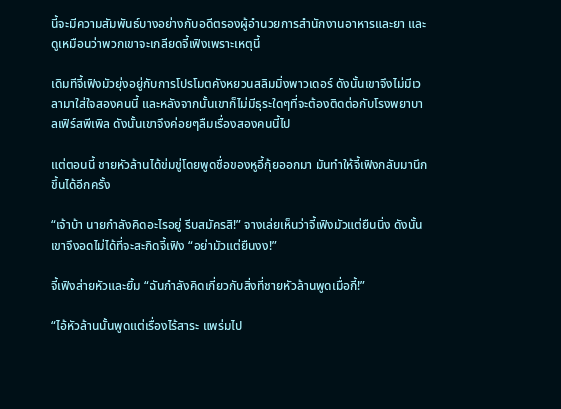นี้จะมีความสัมพันธ์บางอย่างกับอดีตรองผู้อำนวยการสำนักงานอาหารและยา และดูเหมือนว่าพวกเขาจะเกลียดจี้เฟิงเพราะเหตุนี้

เดิมทีจี้เฟิงมัวยุ่งอยู่กับการโปรโมตคังหยวนสลิมมิ่งพาวเดอร์ ดังนั้นเขาจึงไม่มีเวลามาใส่ใจสองคนนี้ และหลังจากนั้นเขาก็ไม่มีธุระใดๆที่จะต้องติดต่อกับโรงพยาบาลเฟิร์สพีเพิล ดังนั้นเขาจึงค่อยๆลืมเรื่องสองคนนี้ไป

แต่ตอนนี้ ชายหัวล้านได้ข่มขู่โดยพูดชื่อของหูอี้กุ้ยออกมา มันทำให้จี้เฟิงกลับมานึกขึ้นได้อีกครั้ง

“เจ้าบ้า นายกำลังคิดอะไรอยู่ รีบสมัครสิ!” จางเล่ยเห็นว่าจี้เฟิงมัวแต่ยืนนิ่ง ดังนั้นเขาจึงอดไม่ได้ที่จะสะกิดจี้เฟิง “อย่ามัวแต่ยืนงง!”

จี้เฟิงส่ายหัวและยิ้ม “ฉันกำลังคิดเกี่ยวกับสิ่งที่ชายหัวล้านพูดเมื่อกี้!”

“ไอ้หัวล้านนั้นพูดแต่เรื่องไร้สาระ แพร่มไป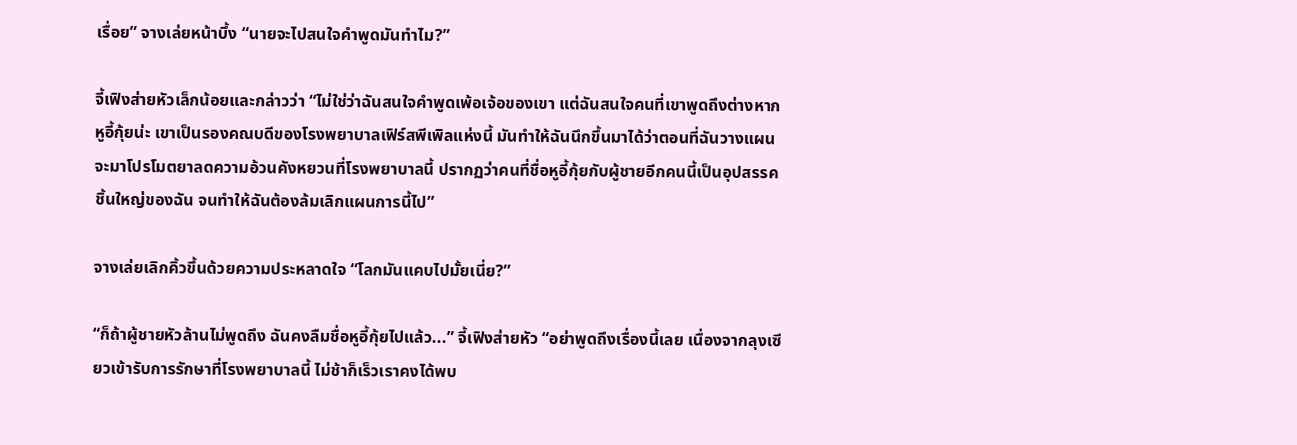เรื่อย” จางเล่ยหน้าบึ้ง “นายจะไปสนใจคำพูดมันทำไม?”

จี้เฟิงส่ายหัวเล็กน้อยและกล่าวว่า “ไม่ใช่ว่าฉันสนใจคำพูดเพ้อเจ้อของเขา แต่ฉันสนใจคนที่เขาพูดถึงต่างหาก หูอี้กุ้ยน่ะ เขาเป็นรองคณบดีของโรงพยาบาลเฟิร์สพีเพิลแห่งนี้ มันทำให้ฉันนึกขึ้นมาได้ว่าตอนที่ฉันวางแผนจะมาโปรโมตยาลดความอ้วนคังหยวนที่โรงพยาบาลนี้ ปรากฏว่าคนที่ชื่อหูอี้กุ้ยกับผู้ชายอีกคนนี้เป็นอุปสรรคชิ้นใหญ่ของฉัน จนทำให้ฉันต้องล้มเลิกแผนการนี้ไป”

จางเล่ยเลิกคิ้วขึ้นด้วยความประหลาดใจ “โลกมันแคบไปมั้ยเนี่ย?”

“ก็ถ้าผู้ชายหัวล้านไม่พูดถึง ฉันคงลืมชื่อหูอี้กุ้ยไปแล้ว...” จี้เฟิงส่ายหัว “อย่าพูดถึงเรื่องนี้เลย เนื่องจากลุงเซียวเข้ารับการรักษาที่โรงพยาบาลนี้ ไม่ช้าก็เร็วเราคงได้พบ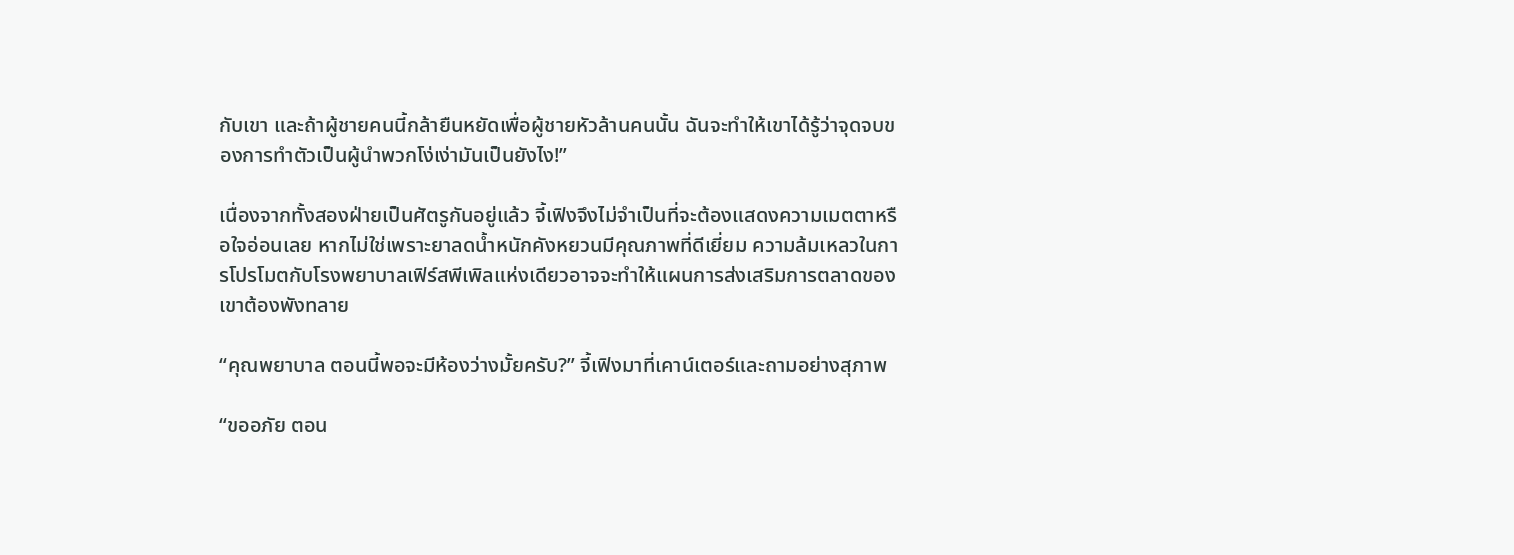กับเขา และถ้าผู้ชายคนนี้กล้ายืนหยัดเพื่อผู้ชายหัวล้านคนนั้น ฉันจะทำให้เขาได้รู้ว่าจุดจบของการทำตัวเป็นผู้นำพวกโง่เง่ามันเป็นยังไง!”

เนื่องจากทั้งสองฝ่ายเป็นศัตรูกันอยู่แล้ว จี้เฟิงจึงไม่จำเป็นที่จะต้องแสดงความเมตตาหรือใจอ่อนเลย หากไม่ใช่เพราะยาลดน้ำหนักคังหยวนมีคุณภาพที่ดีเยี่ยม ความล้มเหลวในการโปรโมตกับโรงพยาบาลเฟิร์สพีเพิลแห่งเดียวอาจจะทำให้แผนการส่งเสริมการตลาดของเขาต้องพังทลาย

“คุณพยาบาล ตอนนี้พอจะมีห้องว่างมั้ยครับ?” จี้เฟิงมาที่เคาน์เตอร์และถามอย่างสุภาพ

“ขออภัย ตอน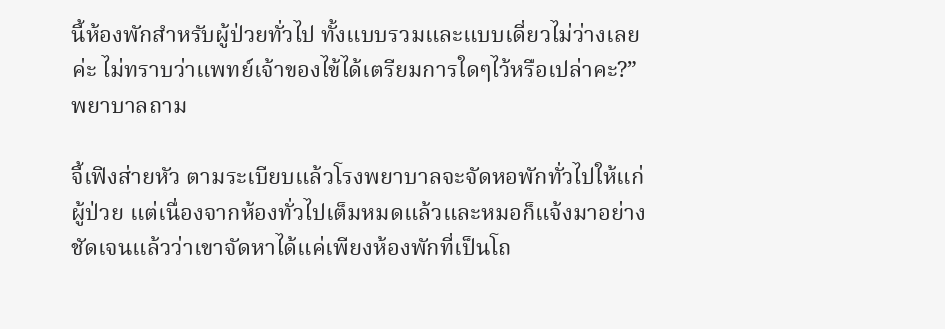นี้ห้องพักสำหรับผู้ป่วยทั่วไป ทั้งแบบรวมและแบบเดี่ยวไม่ว่างเลยค่ะ ไม่ทราบว่าแพทย์เจ้าของไข้ได้เตรียมการใดๆไว้หรือเปล่าคะ?” พยาบาลถาม

จี้เฟิงส่ายหัว ตามระเบียบแล้วโรงพยาบาลจะจัดหอพักทั่วไปให้แก่ผู้ป่วย แต่เนื่องจากห้องทั่วไปเต็มหมดแล้วและหมอก็แจ้งมาอย่างชัดเจนแล้วว่าเขาจัดหาได้แค่เพียงห้องพักที่เป็นโถ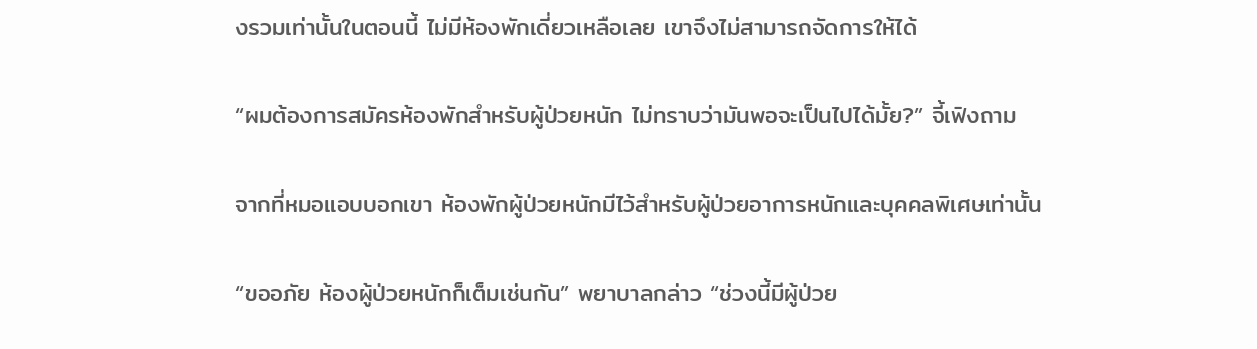งรวมเท่านั้นในตอนนี้ ไม่มีห้องพักเดี่ยวเหลือเลย เขาจึงไม่สามารถจัดการให้ได้

“ผมต้องการสมัครห้องพักสำหรับผู้ป่วยหนัก ไม่ทราบว่ามันพอจะเป็นไปได้มั้ย?” จี้เฟิงถาม

จากที่หมอแอบบอกเขา ห้องพักผู้ป่วยหนักมีไว้สำหรับผู้ป่วยอาการหนักและบุคคลพิเศษเท่านั้น

“ขออภัย ห้องผู้ป่วยหนักก็เต็มเช่นกัน” พยาบาลกล่าว “ช่วงนี้มีผู้ป่วย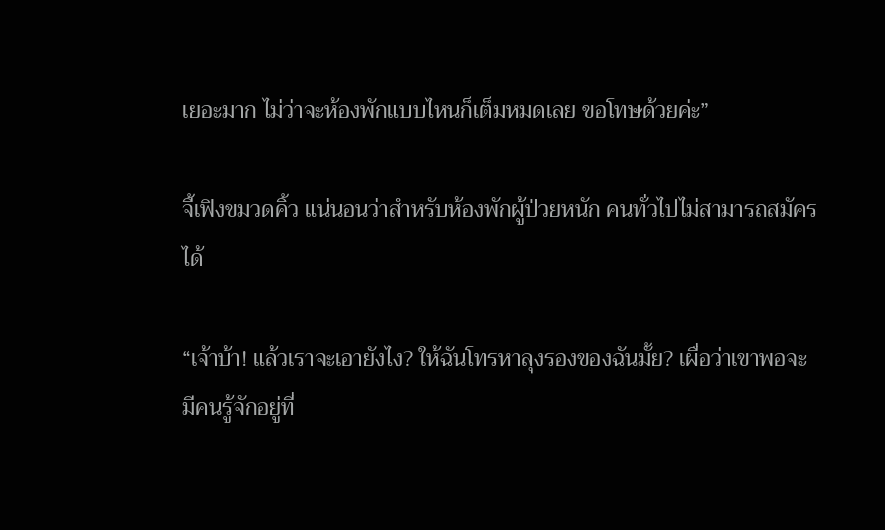เยอะมาก ไม่ว่าจะห้องพักแบบไหนก็เต็มหมดเลย ขอโทษด้วยค่ะ”

จี้เฟิงขมวดคิ้ว แน่นอนว่าสำหรับห้องพักผู้ป่วยหนัก คนทั่วไปไม่สามารถสมัครได้

“เจ้าบ้า! แล้วเราจะเอายังไง? ให้ฉันโทรหาลุงรองของฉันมั้ย? เผื่อว่าเขาพอจะมีคนรู้จักอยู่ที่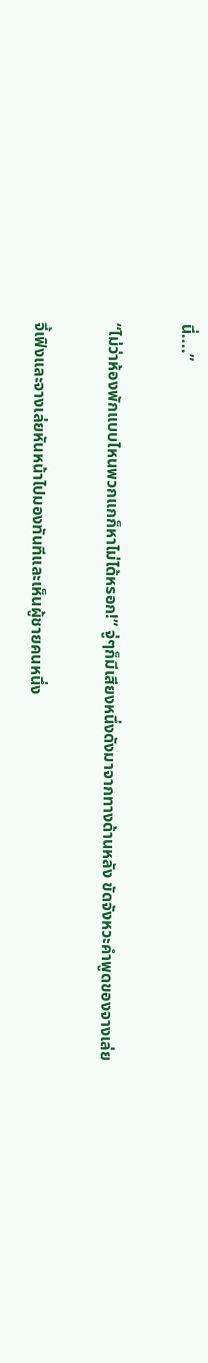นี่....”

“ไม่ว่าห้องพักแบบไหนพวกแกก็หาไม่ได้หรอก!” จู่ๆก็มีเสียงหนึ่งดังมาจากทางด้านหลัง ขัดจังหวะคำพูดของจางเล่ย

จี้เฟิงและจางเล่ยหันหน้าไปมองทันทีและเห็นผู้ชายคนหนึ่ง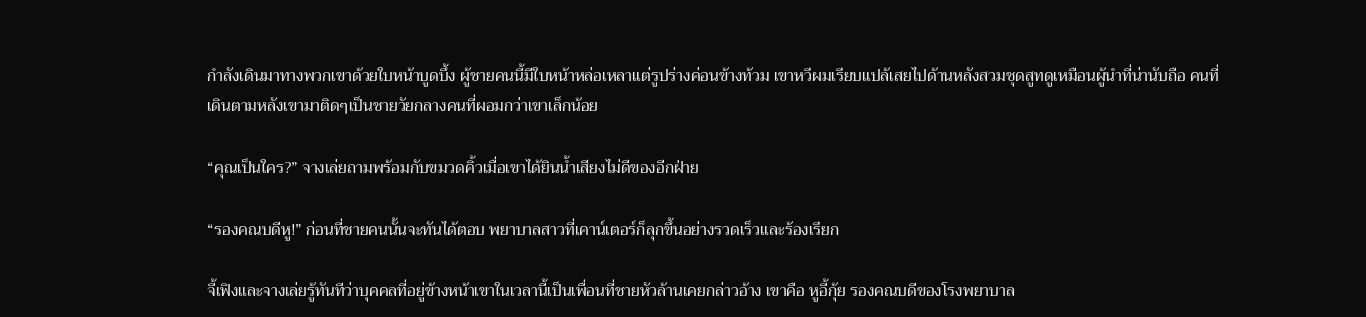กำลังเดินมาทางพวกเขาด้วยใบหน้าบูดบึ้ง ผู้ชายคนนี้มีใบหน้าหล่อเหลาแต่รูปร่างค่อนข้างท้วม เขาหวีผมเรียบแปล้เสยไปด้านหลังสวมชุดสูทดูเหมือนผู้นำที่น่านับถือ คนที่เดินตามหลังเขามาติดๆเป็นชายวัยกลางคนที่ผอมกว่าเขาเล็กน้อย

“คุณเป็นใคร?” จางเล่ยถามพร้อมกับขมวดคิ้วเมื่อเขาได้ยินน้ำเสียงไม่ดีของอีกฝ่าย

“รองคณบดีหู!” ก่อนที่ชายคนนั้นจะทันได้ตอบ พยาบาลสาวที่เคาน์เตอร์ก็ลุกขึ้นอย่างรวดเร็วและร้องเรียก

จี้เฟิงและจางเล่ยรู้ทันทีว่าบุคคลที่อยู่ข้างหน้าเขาในเวลานี้เป็นเพื่อนที่ชายหัวล้านเคยกล่าวอ้าง เขาคือ หูอี้กุ้ย รองคณบดีของโรงพยาบาล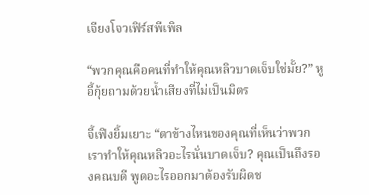เจียงโจวเฟิร์สพีเพิล

“พวกคุณคือคนที่ทำให้คุณหลิวบาดเจ็บใช่มั้ย?” หูอี้กุ้ยถามด้วยน้ำเสียงที่ไม่เป็นมิตร

จี้เฟิงยิ้มเยาะ “ตาข้างไหนของคุณที่เห็นว่าพวกเราทำให้คุณหลิวอะไรนั่นบาดเจ็บ? คุณเป็นถึงรองคณบดี พูดอะไรออกมาต้องรับผิดช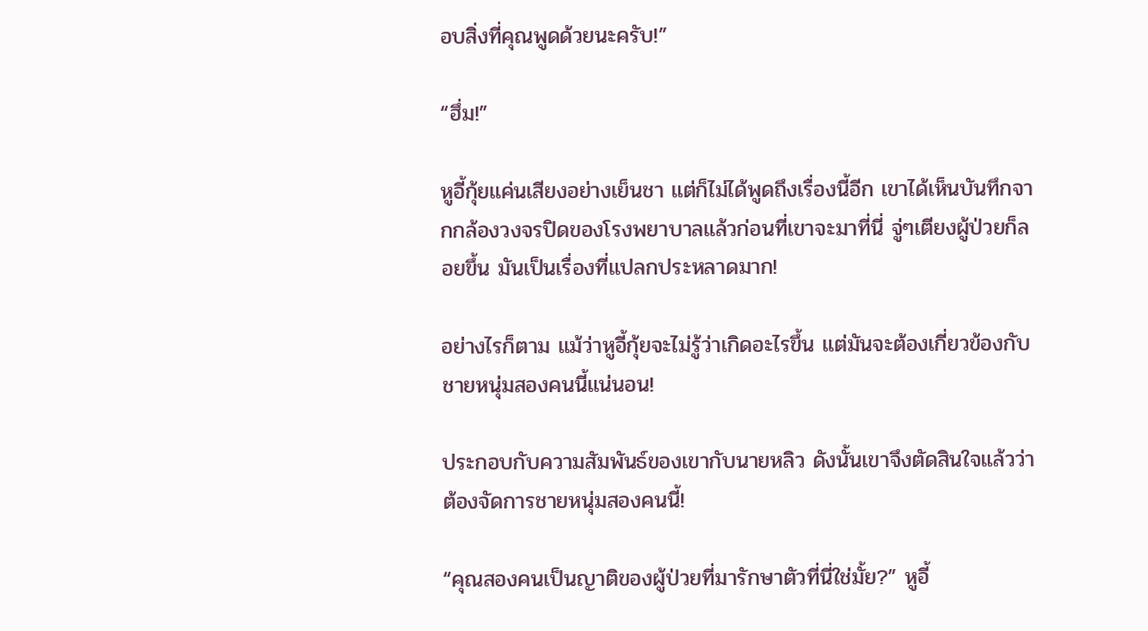อบสิ่งที่คุณพูดด้วยนะครับ!”

“ฮึ่ม!”

หูอี้กุ้ยแค่นเสียงอย่างเย็นชา แต่ก็ไม่ได้พูดถึงเรื่องนี้อีก เขาได้เห็นบันทึกจากกล้องวงจรปิดของโรงพยาบาลแล้วก่อนที่เขาจะมาที่นี่ จู่ๆเตียงผู้ป่วยก็ลอยขึ้น มันเป็นเรื่องที่แปลกประหลาดมาก!

อย่างไรก็ตาม แม้ว่าหูอี้กุ้ยจะไม่รู้ว่าเกิดอะไรขึ้น แต่มันจะต้องเกี่ยวข้องกับชายหนุ่มสองคนนี้แน่นอน!

ประกอบกับความสัมพันธ์ของเขากับนายหลิว ดังนั้นเขาจึงตัดสินใจแล้วว่าต้องจัดการชายหนุ่มสองคนนี้!

“คุณสองคนเป็นญาติของผู้ป่วยที่มารักษาตัวที่นี่ใช่มั้ย?” หูอี้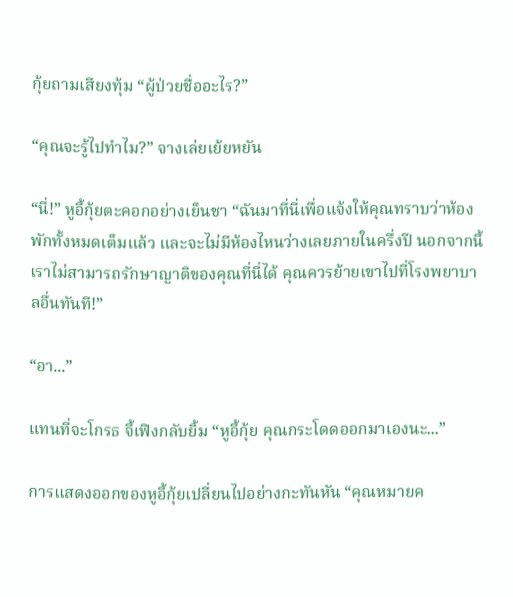กุ้ยถามเสียงทุ้ม “ผู้ป่วยชื่ออะไร?”

“คุณจะรู้ไปทำไม?” จางเล่ยเย้ยหยัน

“นี่!” หูอี้กุ้ยตะคอกอย่างเย็นชา “ฉันมาที่นี่เพื่อแจ้งให้คุณทราบว่าห้องพักทั้งหมดเต็มแล้ว และจะไม่มีห้องไหนว่างเลยภายในครึ่งปี นอกจากนี้เราไม่สามารถรักษาญาติของคุณที่นี่ได้ คุณควรย้ายเขาไปที่โรงพยาบาลอื่นทันที!”

“อา...”

แทนที่จะโกรธ จี้เฟิงกลับยิ้ม “หูอี้กุ้ย คุณกระโดดออกมาเองนะ...”

การแสดงออกของหูอี้กุ้ยเปลี่ยนไปอย่างกะทันหัน “คุณหมายค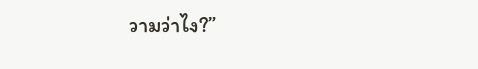วามว่าไง?”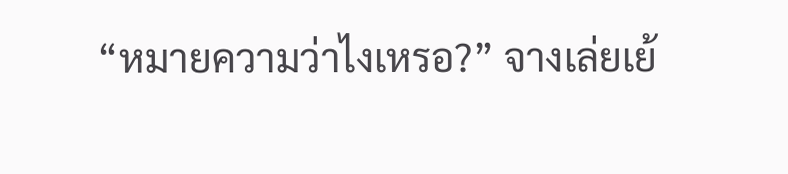“หมายความว่าไงเหรอ?” จางเล่ยเย้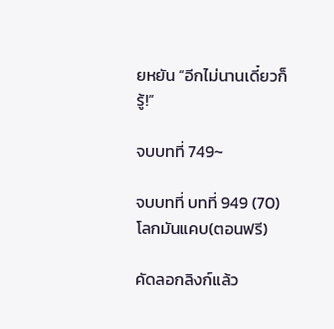ยหยัน “อีกไม่นานเดี๋ยวก็รู้!”

จบบทที่ 749~

จบบทที่ บทที่ 949 (70) โลกมันแคบ(ตอนฟรี)

คัดลอกลิงก์แล้ว